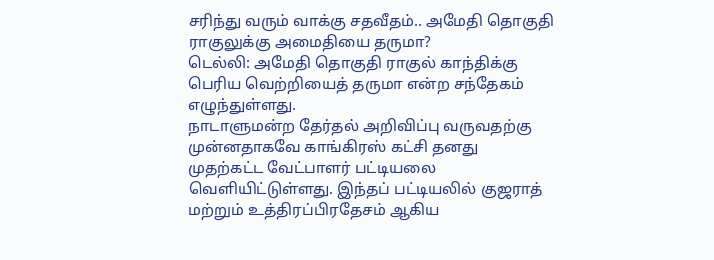சரிந்து வரும் வாக்கு சதவீதம்.. அமேதி தொகுதி ராகுலுக்கு அமைதியை தருமா?
டெல்லி: அமேதி தொகுதி ராகுல் காந்திக்கு பெரிய வெற்றியைத் தருமா என்ற சந்தேகம் எழுந்துள்ளது.
நாடாளுமன்ற தேர்தல் அறிவிப்பு வருவதற்கு முன்னதாகவே காங்கிரஸ் கட்சி தனது முதற்கட்ட வேட்பாளர் பட்டியலை வெளியிட்டுள்ளது. இந்தப் பட்டியலில் குஜராத் மற்றும் உத்திரப்பிரதேசம் ஆகிய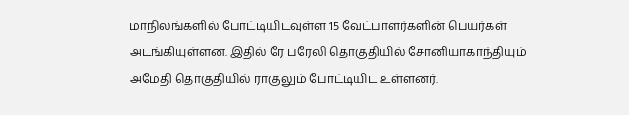மாநிலங்களில் போட்டியிடவுள்ள 15 வேட்பாளர்களின் பெயர்கள் அடங்கியுள்ளன. இதில் ரே பரேலி தொகுதியில் சோனியாகாந்தியும் அமேதி தொகுதியில் ராகுலும் போட்டியிட உள்ளனர்.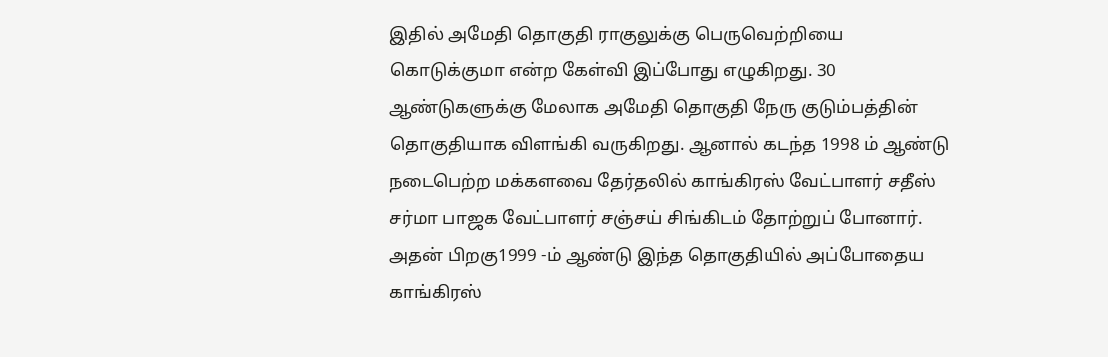இதில் அமேதி தொகுதி ராகுலுக்கு பெருவெற்றியை கொடுக்குமா என்ற கேள்வி இப்போது எழுகிறது. 30 ஆண்டுகளுக்கு மேலாக அமேதி தொகுதி நேரு குடும்பத்தின் தொகுதியாக விளங்கி வருகிறது. ஆனால் கடந்த 1998 ம் ஆண்டு நடைபெற்ற மக்களவை தேர்தலில் காங்கிரஸ் வேட்பாளர் சதீஸ் சர்மா பாஜக வேட்பாளர் சஞ்சய் சிங்கிடம் தோற்றுப் போனார்.
அதன் பிறகு1999 -ம் ஆண்டு இந்த தொகுதியில் அப்போதைய காங்கிரஸ்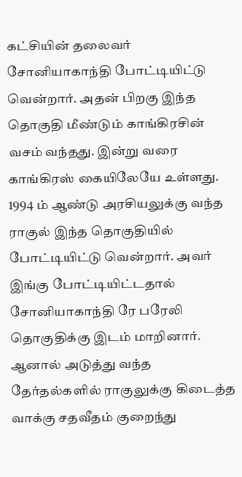கட்சியின் தலைவர் சோனியாகாந்தி போட்டியிட்டு வென்றார். அதன் பிறகு இந்த தொகுதி மீண்டும் காங்கிரசின் வசம் வந்தது. இன்று வரை காங்கிரஸ் கையிலேயே உள்ளது. 1994 ம் ஆண்டு அரசியலுக்கு வந்த ராகுல் இந்த தொகுதியில் போட்டியிட்டு வென்றார். அவர் இங்கு போட்டியிட்டதால் சோனியாகாந்தி ரே பரேலி தொகுதிக்கு இடம் மாறினார்.
ஆனால் அடுத்து வந்த தேர்தல்களில் ராகுலுக்கு கிடைத்த வாக்கு சதவீதம் குறைந்து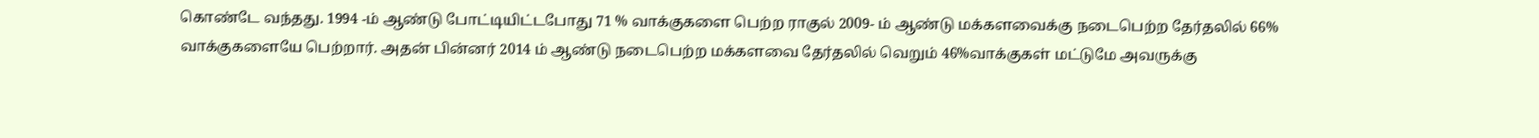கொண்டே வந்தது. 1994 -ம் ஆண்டு போட்டியிட்டபோது 71 % வாக்குகளை பெற்ற ராகுல் 2009- ம் ஆண்டு மக்களவைக்கு நடைபெற்ற தேர்தலில் 66% வாக்குகளையே பெற்றார். அதன் பின்னர் 2014 ம் ஆண்டு நடைபெற்ற மக்களவை தேர்தலில் வெறும் 46%வாக்குகள் மட்டுமே அவருக்கு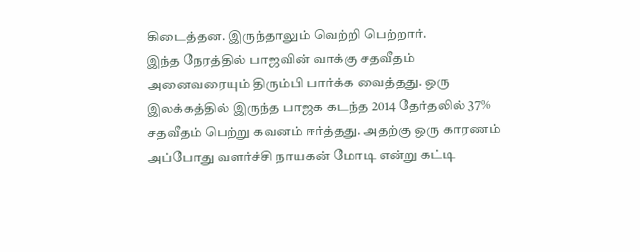கிடைத்தன. இருந்தாலும் வெற்றி பெற்றார்.
இந்த நேரத்தில் பாஜவின் வாக்கு சதவீதம் அனைவரையும் திரும்பி பார்க்க வைத்தது. ஒரு இலக்கத்தில் இருந்த பாஜக கடந்த 2014 தேர்தலில் 37% சதவீதம் பெற்று கவனம் ஈர்த்தது. அதற்கு ஒரு காரணம் அப்போது வளர்ச்சி நாயகன் மோடி என்று கட்டி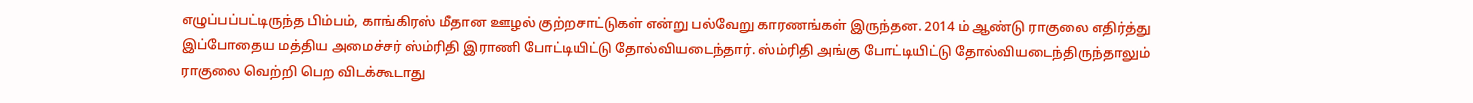எழுப்பப்பட்டிருந்த பிம்பம், காங்கிரஸ் மீதான ஊழல் குற்றசாட்டுகள் என்று பல்வேறு காரணங்கள் இருந்தன. 2014 ம் ஆண்டு ராகுலை எதிர்த்து இப்போதைய மத்திய அமைச்சர் ஸ்ம்ரிதி இராணி போட்டியிட்டு தோல்வியடைந்தார். ஸ்ம்ரிதி அங்கு போட்டியிட்டு தோல்வியடைந்திருந்தாலும் ராகுலை வெற்றி பெற விடக்கூடாது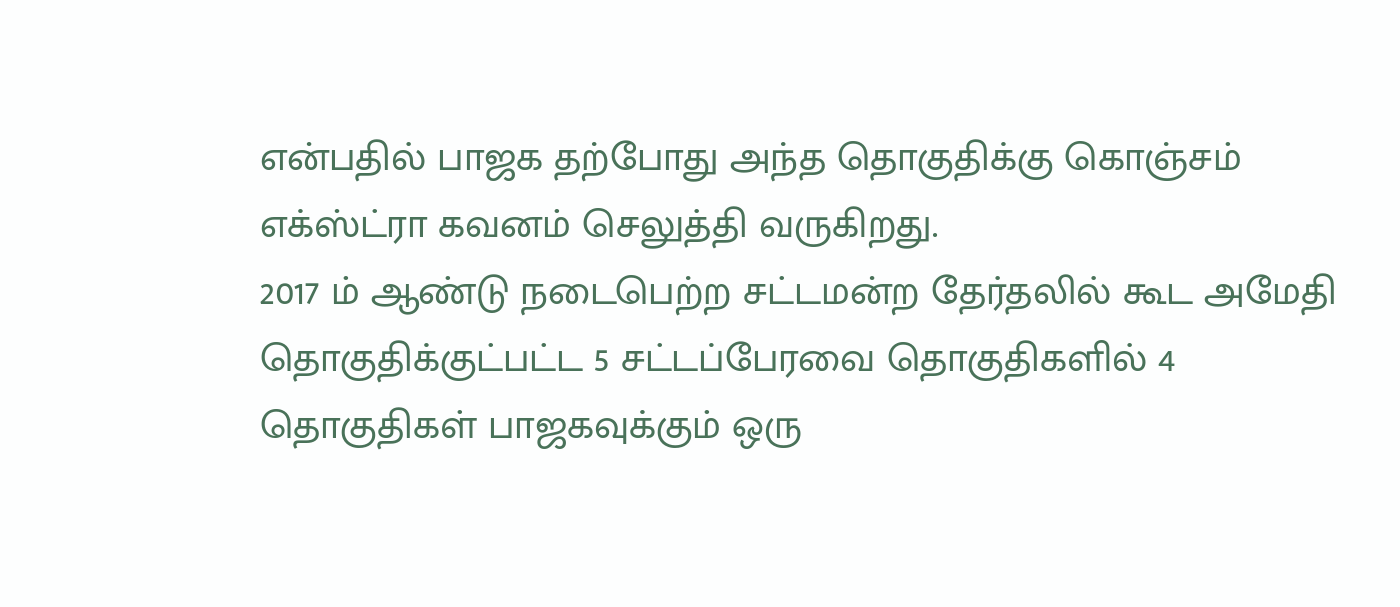என்பதில் பாஜக தற்போது அந்த தொகுதிக்கு கொஞ்சம் எக்ஸ்ட்ரா கவனம் செலுத்தி வருகிறது.
2017 ம் ஆண்டு நடைபெற்ற சட்டமன்ற தேர்தலில் கூட அமேதி தொகுதிக்குட்பட்ட 5 சட்டப்பேரவை தொகுதிகளில் 4 தொகுதிகள் பாஜகவுக்கும் ஒரு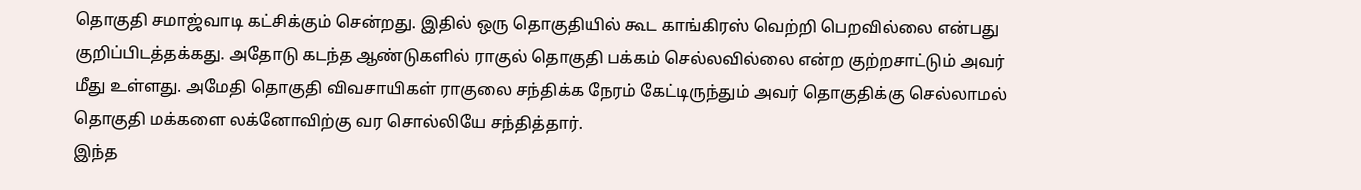தொகுதி சமாஜ்வாடி கட்சிக்கும் சென்றது. இதில் ஒரு தொகுதியில் கூட காங்கிரஸ் வெற்றி பெறவில்லை என்பது குறிப்பிடத்தக்கது. அதோடு கடந்த ஆண்டுகளில் ராகுல் தொகுதி பக்கம் செல்லவில்லை என்ற குற்றசாட்டும் அவர் மீது உள்ளது. அமேதி தொகுதி விவசாயிகள் ராகுலை சந்திக்க நேரம் கேட்டிருந்தும் அவர் தொகுதிக்கு செல்லாமல் தொகுதி மக்களை லக்னோவிற்கு வர சொல்லியே சந்தித்தார்.
இந்த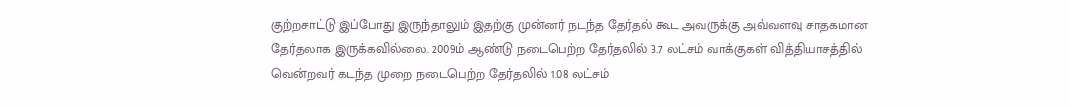குற்றசாட்டு இப்போது இருந்தாலும் இதற்கு முன்னர் நடந்த தேர்தல் கூட அவருக்கு அவ்வளவு சாதகமான தேர்தலாக இருக்கவில்லை. 2009ம் ஆண்டு நடைபெற்ற தேர்தலில் 3.7 லட்சம் வாக்குகள் வித்தியாசத்தில் வென்றவர் கடந்த முறை நடைபெற்ற தேர்தலில் 1.08 லட்சம்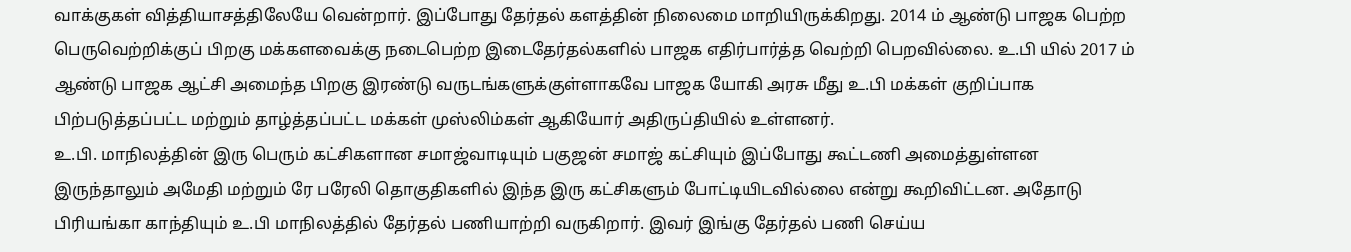வாக்குகள் வித்தியாசத்திலேயே வென்றார். இப்போது தேர்தல் களத்தின் நிலைமை மாறியிருக்கிறது. 2014 ம் ஆண்டு பாஜக பெற்ற பெருவெற்றிக்குப் பிறகு மக்களவைக்கு நடைபெற்ற இடைதேர்தல்களில் பாஜக எதிர்பார்த்த வெற்றி பெறவில்லை. உ.பி யில் 2017 ம் ஆண்டு பாஜக ஆட்சி அமைந்த பிறகு இரண்டு வருடங்களுக்குள்ளாகவே பாஜக யோகி அரசு மீது உ.பி மக்கள் குறிப்பாக பிற்படுத்தப்பட்ட மற்றும் தாழ்த்தப்பட்ட மக்கள் முஸ்லிம்கள் ஆகியோர் அதிருப்தியில் உள்ளனர்.
உ.பி. மாநிலத்தின் இரு பெரும் கட்சிகளான சமாஜ்வாடியும் பகுஜன் சமாஜ் கட்சியும் இப்போது கூட்டணி அமைத்துள்ளன இருந்தாலும் அமேதி மற்றும் ரே பரேலி தொகுதிகளில் இந்த இரு கட்சிகளும் போட்டியிடவில்லை என்று கூறிவிட்டன. அதோடு பிரியங்கா காந்தியும் உ.பி மாநிலத்தில் தேர்தல் பணியாற்றி வருகிறார். இவர் இங்கு தேர்தல் பணி செய்ய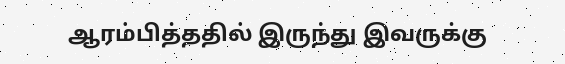ஆரம்பித்ததில் இருந்து இவருக்கு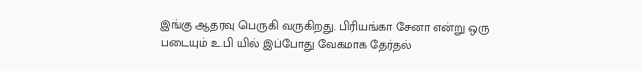இங்கு ஆதரவு பெருகி வருகிறது. பிரியங்கா சேனா என்று ஒரு படையும் உ.பி யில் இப்போது வேகமாக தேர்தல்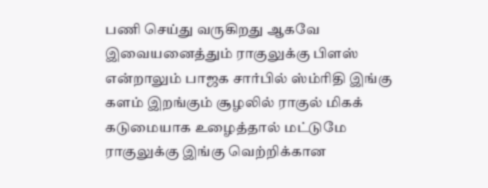பணி செய்து வருகிறது ஆகவே இவையனைத்தும் ராகுலுக்கு பிளஸ் என்றாலும் பாஜக சார்பில் ஸ்ம்ரிதி இங்கு களம் இறங்கும் சூழலில் ராகுல் மிகக் கடுமையாக உழைத்தால் மட்டுமே ராகுலுக்கு இங்கு வெற்றிக்கான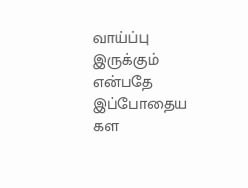வாய்ப்பு இருக்கும் என்பதே இப்போதைய கள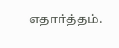எதார்த்தம்.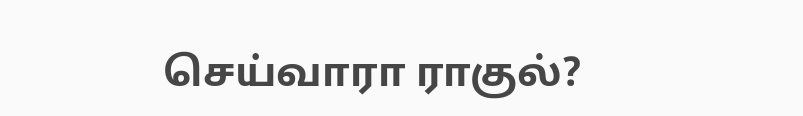செய்வாரா ராகுல்?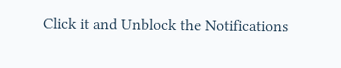Click it and Unblock the Notifications